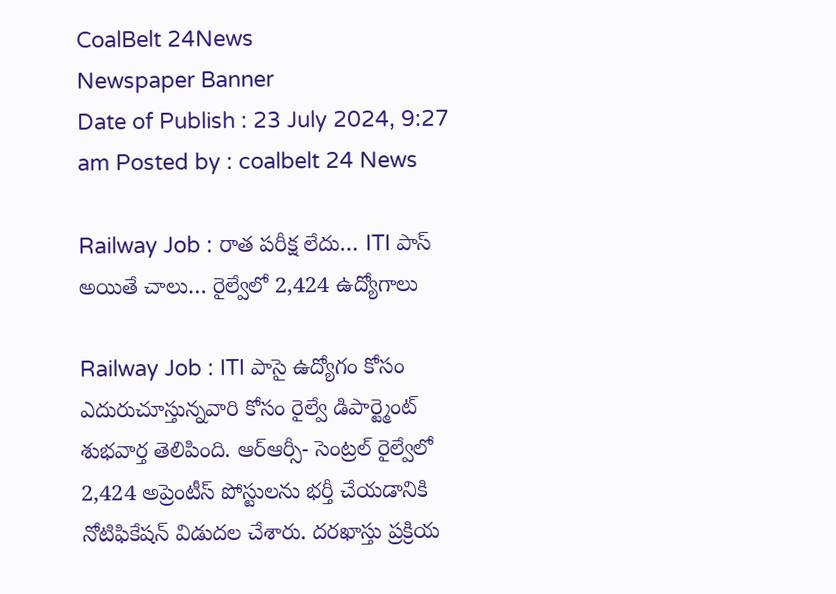CoalBelt 24News
Newspaper Banner
Date of Publish : 23 July 2024, 9:27 am Posted by : coalbelt 24 News

Railway Job : రాత పరీక్ష లేదు… ITI పాస్ అయితే చాలు… రైల్వేలో 2,424 ఉద్యోగాలు

Railway Job : ITI పాసై ఉద్యోగం కోసం ఎదురుచూస్తున్నవారి కోసం రైల్వే డిపార్ట్మెంట్ శుభవార్త తెలిపింది. ఆర్ఆర్సీ- సెంట్రల్ రైల్వేలో 2,424 అప్రెంటీస్ పోస్టులను భర్తీ చేయడానికి నోటిఫికేషన్ విడుదల చేశారు. దరఖాస్తు ప్రక్రియ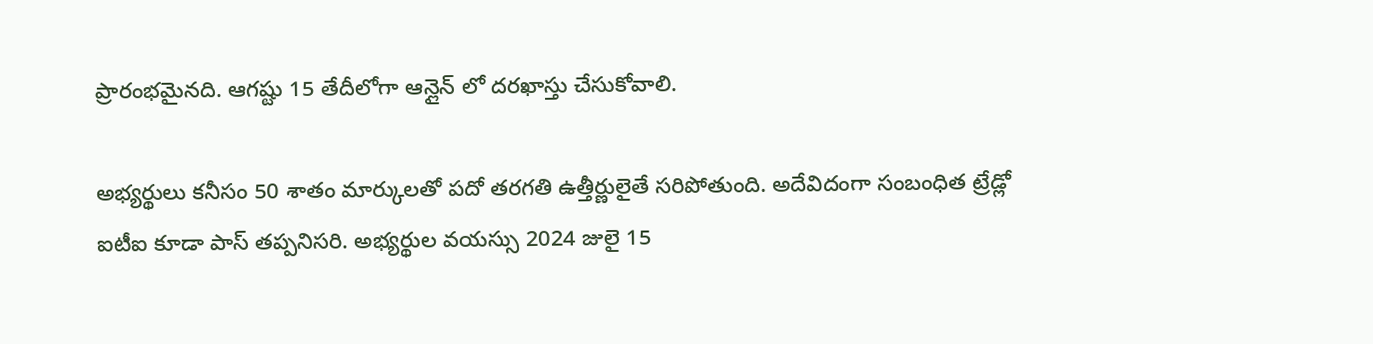ప్రారంభమైనది. ఆగష్టు 15 తేదీలోగా ఆన్లైన్ లో దరఖాస్తు చేసుకోవాలి.

అభ్యర్థులు కనీసం 50 శాతం మార్కులతో పదో తరగతి ఉత్తీర్ణులైతే సరిపోతుంది. అదేవిదంగా సంబంధిత ట్రేడ్లో ఐటీఐ కూడా పాస్ తప్పనిసరి. అభ్యర్థుల వయస్సు 2024 జులై 15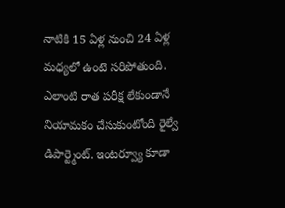నాటికి 15 ఏళ్ల నుంచి 24 ఏళ్ల మధ్యలో ఉంటె సరిపోతుంది. ఎలాంటి రాత పరీక్ష లేకుండానే నియామకం చేసుకుంటోంది రైల్వే డిపార్ట్మెంట్. ఇంటర్వ్యూ కూడా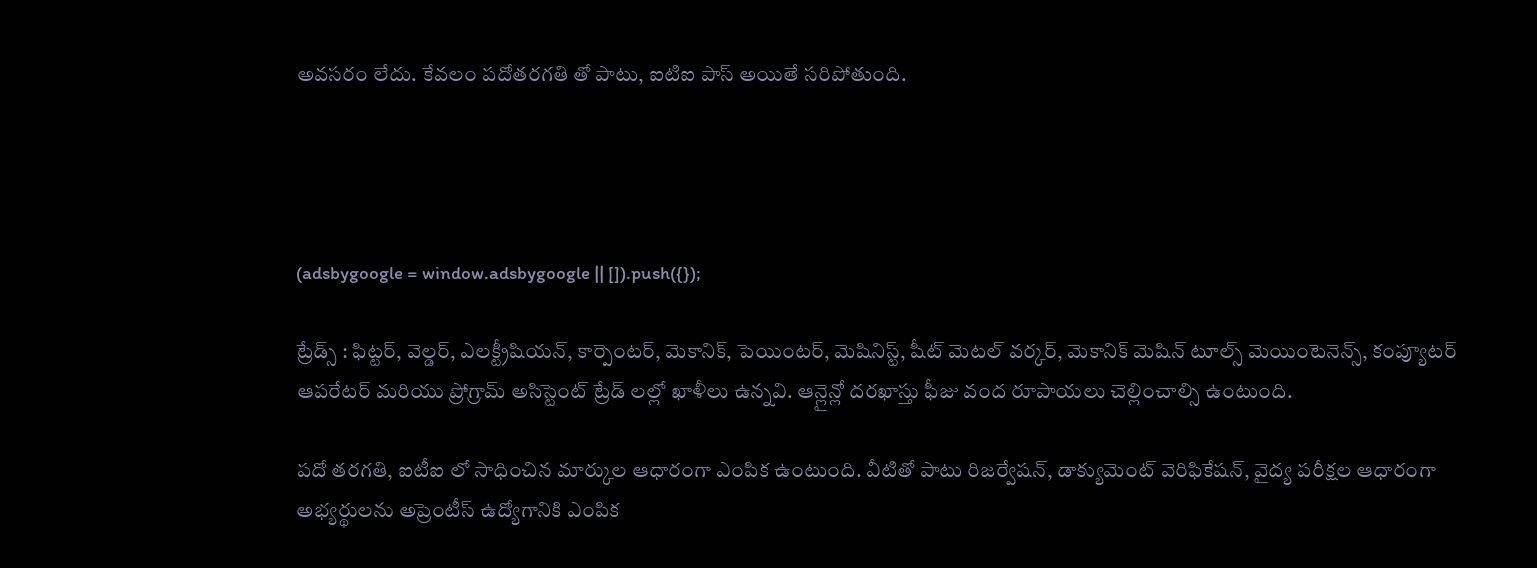అవసరం లేదు. కేవలం పదోతరగతి తో పాటు, ఐటిఐ పాస్ అయితే సరిపోతుంది.




(adsbygoogle = window.adsbygoogle || []).push({});

ట్రేడ్స్ : ఫిట్టర్, వెల్డర్, ఎలక్ట్రీషియన్, కార్పెంటర్, మెకానిక్, పెయింటర్, మెషినిస్ట్, షీట్ మెటల్ వర్కర్, మెకానిక్ మెషిన్ టూల్స్ మెయింటెనెన్స్, కంప్యూటర్ ఆపరేటర్ మరియు ప్రోగ్రామ్ అసిస్టెంట్ ట్రేడ్ లల్లో ఖాళీలు ఉన్నవి. ఆన్లైన్లో దరఖాస్తు ఫీజు వంద రూపాయలు చెల్లించాల్సి ఉంటుంది.

పదో తరగతి, ఐటీఐ లో సాధించిన మార్కుల ఆధారంగా ఎంపిక ఉంటుంది. వీటితో పాటు రిజర్వేషన్, డాక్యుమెంట్ వెరిఫికేషన్, వైద్య పరీక్షల ఆధారంగా అభ్యర్థులను అప్రెంటీస్ ఉద్యోగానికి ఎంపిక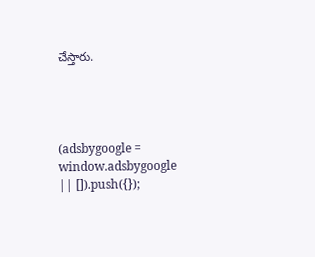చేస్తారు.




(adsbygoogle = window.adsbygoogle || []).push({});